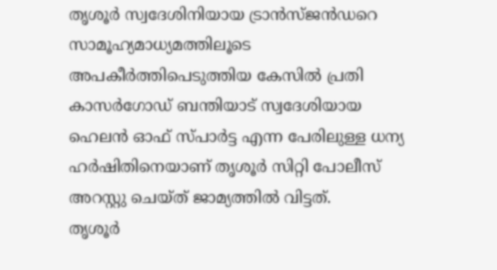തൃശൂർ സ്വദേശിനിയായ ട്രാൻസ്ജൻഡറെ സാമൂഹ്യമാധ്യമത്തിലൂടെ അപകീർത്തിപെടുത്തിയ കേസിൽ പ്രതി കാസർഗോഡ് ബന്തിയാട് സ്വദേശിയായ ഹെലൻ ഓഫ് സ്പാർട്ട എന്ന പേരിലുള്ള ധന്യ ഹർഷിതിനെയാണ് തൃശൂർ സിറ്റി പോലീസ് അറസ്റ്റു ചെയ്ത് ജാമ്യത്തിൽ വിട്ടത്.
തൃശൂർ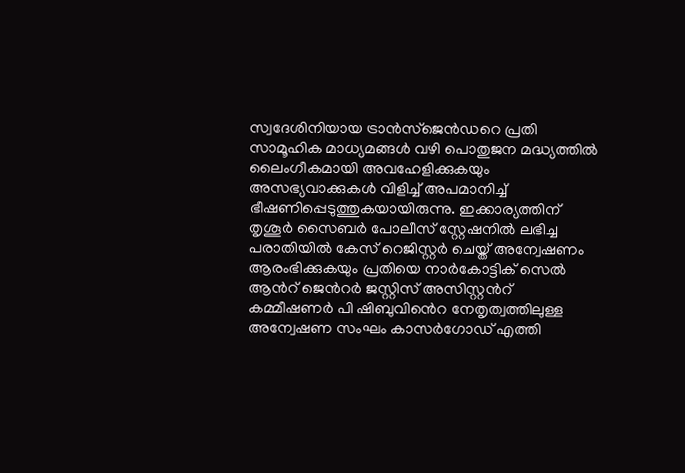സ്വദേശിനിയായ ട്രാൻസ്ജെൻഡറെ പ്രതി സാമൂഹിക മാധ്യമങ്ങൾ വഴി പൊതുജന മദ്ധ്യത്തിൽ ലൈംഗീകമായി അവഹേളിക്കുകയും അസഭ്യവാക്കുകൾ വിളിച്ച് അപമാനിച്ച് ഭീഷണിപ്പെടുത്തുകയായിരുന്നു. ഇക്കാര്യത്തിന് തൃശൂർ സൈബർ പോലീസ് സ്റ്റേഷനിൽ ലഭിച്ച പരാതിയിൽ കേസ് റെജിസ്റ്റർ ചെയ്ത് അന്വേഷണം ആരംഭിക്കുകയും പ്രതിയെ നാർകോട്ടിക് സെൽ ആൻറ് ജെൻറർ ജസ്റ്റിസ് അസിസ്റ്റൻറ് കമ്മീഷണർ പി ഷിബുവിൻെറ നേതൃത്വത്തിലുള്ള അന്വേഷണ സംഘം കാസർഗോഡ് എത്തി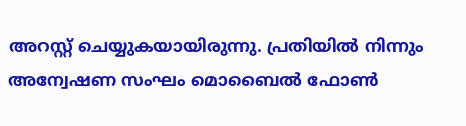അറസ്റ്റ് ചെയ്യുകയായിരുന്നു. പ്രതിയിൽ നിന്നും അന്വേഷണ സംഘം മൊബൈൽ ഫോൺ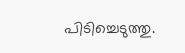പിടിച്ചെടുത്തു.